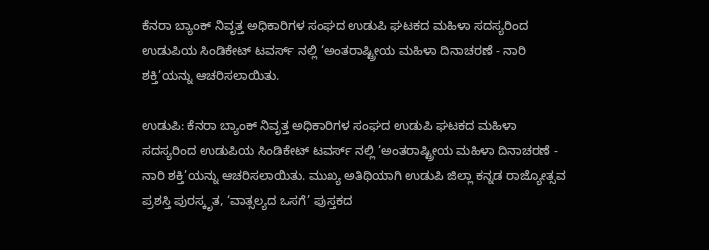ಕೆನರಾ ಬ್ಯಾಂಕ್ ನಿವೃತ್ತ ಅಧಿಕಾರಿಗಳ ಸಂಘದ ಉಡುಪಿ ಘಟಕದ ಮಹಿಳಾ ಸದಸ್ಯರಿಂದ ಉಡುಪಿಯ ಸಿಂಡಿಕೇಟ್ ಟವರ್ಸ್ ನಲ್ಲಿ ‘ಅಂತರಾಷ್ಟ್ರೀಯ ಮಹಿಳಾ ದಿನಾಚರಣೆ - ನಾರಿ ಶಕ್ತಿ’ಯನ್ನು ಆಚರಿಸಲಾಯಿತು.

ಉಡುಪಿ: ಕೆನರಾ ಬ್ಯಾಂಕ್ ನಿವೃತ್ತ ಅಧಿಕಾರಿಗಳ ಸಂಘದ ಉಡುಪಿ ಘಟಕದ ಮಹಿಳಾ ಸದಸ್ಯರಿಂದ ಉಡುಪಿಯ ಸಿಂಡಿಕೇಟ್ ಟವರ್ಸ್ ನಲ್ಲಿ ‘ಅಂತರಾಷ್ಟ್ರೀಯ ಮಹಿಳಾ ದಿನಾಚರಣೆ - ನಾರಿ ಶಕ್ತಿ’ಯನ್ನು ಆಚರಿಸಲಾಯಿತು. ಮುಖ್ಯ ಅತಿಥಿಯಾಗಿ ಉಡುಪಿ ಜಿಲ್ಲಾ ಕನ್ನಡ ರಾಜ್ಯೋತ್ಸವ ಪ್ರಶಸ್ತಿ ಪುರಸ್ಕೃತ, ‘ವಾತ್ಸಲ್ಯದ ಒಸಗೆ’ ಪುಸ್ತಕದ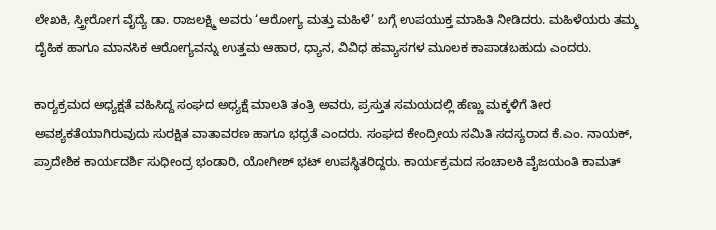ಲೇಖಕಿ, ಸ್ತ್ರೀರೋಗ ವೈದ್ಯೆ ಡಾ. ರಾಜಲಕ್ಷ್ಮಿ ಅವರು ‘ಆರೋಗ್ಯ ಮತ್ತು ಮಹಿಳೆ’ ಬಗ್ಗೆ ಉಪಯುಕ್ತ ಮಾಹಿತಿ ನೀಡಿದರು. ಮಹಿಳೆಯರು ತಮ್ಮ ದೈಹಿಕ ಹಾಗೂ ಮಾನಸಿಕ ಆರೋಗ್ಯವನ್ನು ಉತ್ತಮ ಆಹಾರ, ಧ್ಯಾನ, ವಿವಿಧ ಹವ್ಯಾಸಗಳ ಮೂಲಕ ಕಾಪಾಡಬಹುದು ಎಂದರು.

ಕಾರ್‍ಯಕ್ರಮದ ಅಧ್ಯಕ್ಷತೆ ವಹಿಸಿದ್ದ ಸಂಘದ ಅಧ್ಯಕ್ಷೆ ಮಾಲತಿ ತಂತ್ರಿ ಅವರು, ಪ್ರಸ್ತುತ ಸಮಯದಲ್ಲಿ ಹೆಣ್ಣು ಮಕ್ಕಳಿಗೆ ತೀರ ಅವಶ್ಯಕತೆಯಾಗಿರುವುದು ಸುರಕ್ಷಿತ ವಾತಾವರಣ ಹಾಗೂ ಭಧ್ರತೆ ಎಂದರು. ಸಂಘದ ಕೇಂದ್ರೀಯ ಸಮಿತಿ ಸದಸ್ಯರಾದ ಕೆ.ಎಂ. ನಾಯಕ್, ಪ್ರಾದೇಶಿಕ ಕಾರ್ಯದರ್ಶಿ ಸುಧೀಂದ್ರ ಭಂಡಾರಿ, ಯೋಗೀಶ್ ಭಟ್ ಉಪಸ್ಥಿತರಿದ್ದರು. ಕಾರ್ಯಕ್ರಮದ ಸಂಚಾಲಕಿ ವೈಜಯಂತಿ ಕಾಮತ್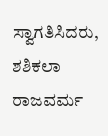ಸ್ವಾಗತಿಸಿದರು, ಶಶಿಕಲಾ ರಾಜವರ್ಮ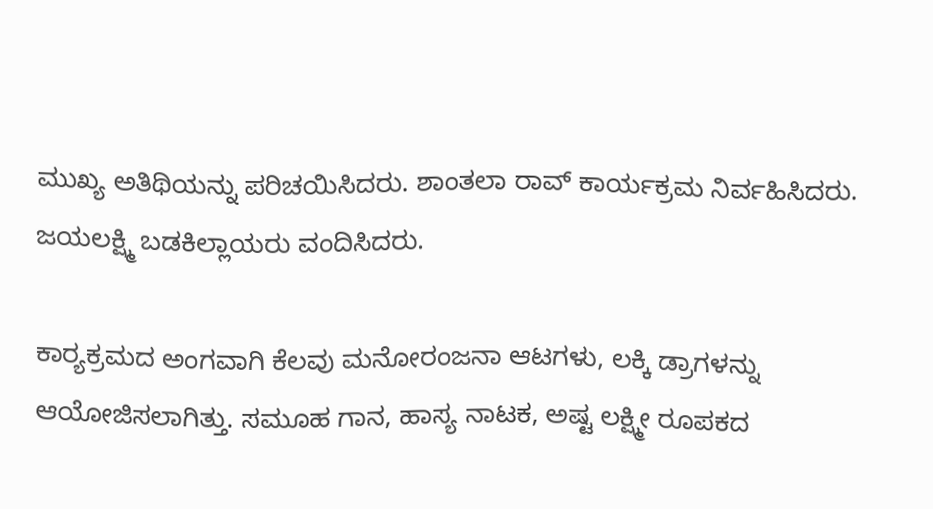ಮುಖ್ಯ ಅತಿಥಿಯನ್ನು ಪರಿಚಯಿಸಿದರು. ಶಾಂತಲಾ ರಾವ್ ಕಾರ್ಯಕ್ರಮ ನಿರ್ವಹಿಸಿದರು. ಜಯಲಕ್ಷ್ಮಿ ಬಡಕಿಲ್ಲಾಯರು ವಂದಿಸಿದರು.

ಕಾರ್‍ಯಕ್ರಮದ ಅಂಗವಾಗಿ ಕೆಲವು ಮನೋರಂಜನಾ ಆಟಗಳು, ಲಕ್ಕಿ ಡ್ರಾಗಳನ್ನು ಆಯೋಜಿಸಲಾಗಿತ್ತು. ಸಮೂಹ ಗಾನ, ಹಾಸ್ಯ ನಾಟಕ, ಅಷ್ಟ ಲಕ್ಷ್ಮೀ ರೂಪಕದ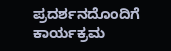ಪ್ರದರ್ಶನದೊಂದಿಗೆ ಕಾರ್ಯಕ್ರಮ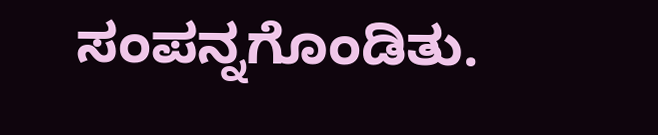ಸಂಪನ್ನಗೊಂಡಿತು.